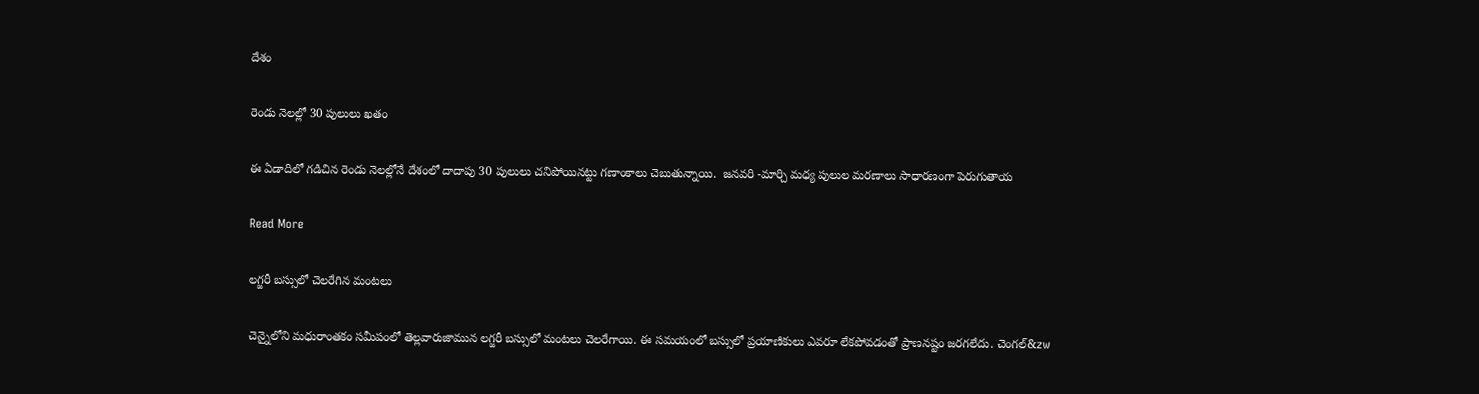దేశం

రెండు నెలల్లో 30 పులులు ఖతం

ఈ ఏడాదిలో గడిచిన రెండు నెలల్లోనే దేశంలో దాదాపు 30 పులులు చనిపోయినట్టు గణాంకాలు చెబుతున్నాయి.  జనవరి -మార్చి మధ్య పులుల మరణాలు సాధారణంగా పెరుగుతాయ

Read More

లగ్జరీ బస్సులో చెలరేగిన మంటలు

చెన్నైలోని మధురాంతకం సమీపంలో తెల్లవారుజామున లగ్జరీ బస్సులో మంటలు చెలరేగాయి. ఈ సమయంలో బస్సులో ప్రయాణికులు ఎవరూ లేకపోవడంతో ప్రాణనష్టం జరగలేదు. చెంగల్&zw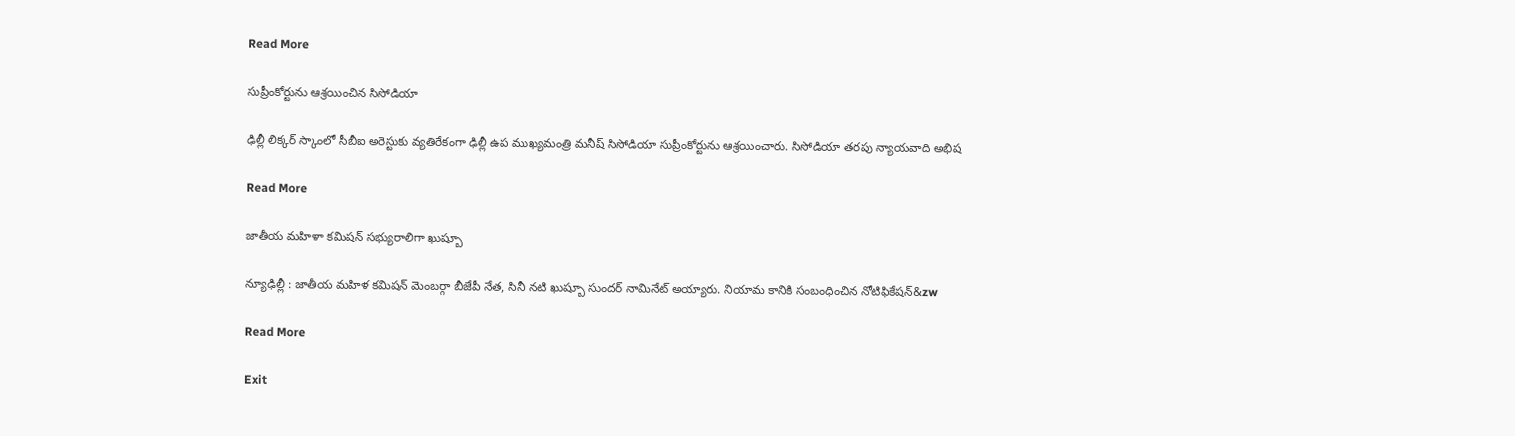Read More

సుప్రీంకోర్టును ఆశ్రయించిన సిసోడియా

ఢిల్లీ లిక్కర్ స్కాంలో సీబీఐ అరెస్టుకు వ్యతిరేకంగా ఢిల్లీ ఉప ముఖ్యమంత్రి మనీష్ సిసోడియా సుప్రీంకోర్టును ఆశ్రయించారు. సిసోడియా తరపు న్యాయవాది అభిష

Read More

జాతీయ మహిళా కమిషన్‌‌‌‌‌‌‌‌‌‌‌‌‌‌‌‌‌‌‌‌‌‌‌‌‌‌‌‌‌‌‌‌ సభ్యురాలిగా ఖుష్బూ

న్యూఢిల్లీ : జాతీయ మహిళ కమిషన్ మెంబర్గా బీజేపీ నేత, సినీ నటి ఖుష్బూ సుందర్ నామినేట్ అయ్యారు. నియామ కానికి సంబంధించిన నోటిఫికేషన్‌‌‌&zw

Read More

Exit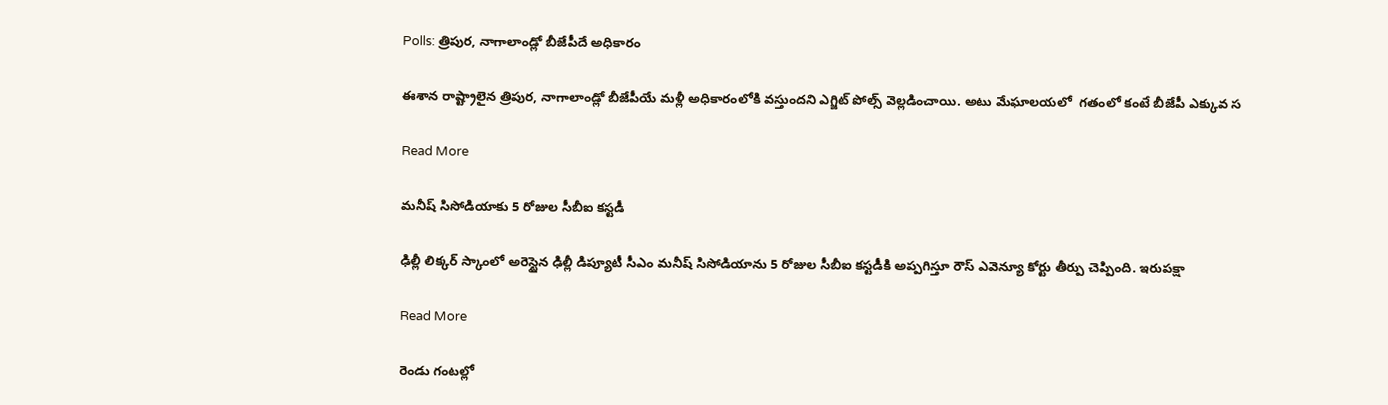Polls: త్రిపుర, నాగాలాండ్లో బీజేపీదే అధికారం

ఈశాన రాష్ట్రాలైన త్రిపుర, నాగాలాండ్లో బీజేపీయే మళ్లీ అధికారంలోకి వస్తుందని ఎగ్జిట్ పోల్స్ వెల్లడించాయి. అటు మేఘాలయలో  గతంలో కంటే బీజేపీ ఎక్కువ స

Read More

మనీష్ సిసోడియాకు 5 రోజుల సీబీఐ కస్టడీ

ఢిల్లీ లిక్కర్ స్కాంలో అరెస్టైన ఢిల్లీ డిప్యూటీ సీఎం మనీష్ సిసోడియాను 5 రోజుల సీబీఐ కస్టడీకి అప్పగిస్తూ రౌస్ ఎవెన్యూ కోర్టు తీర్పు చెప్పింది. ఇరుపక్షా

Read More

రెండు గంటల్లో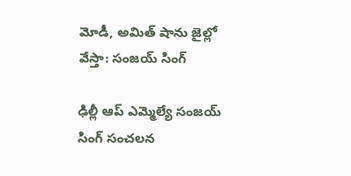మోడీ, అమిత్ షాను జైల్లో వేస్తా: సంజయ్ సింగ్

ఢిల్లీ ఆప్ ఎమ్మెల్యే సంజయ్ సింగ్ సంచలన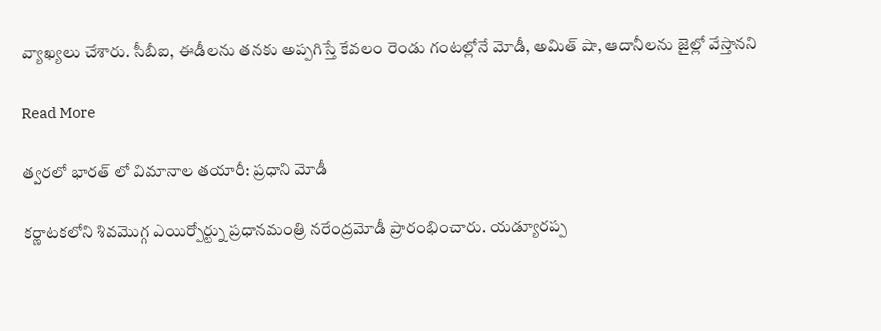వ్యాఖ్యలు చేశారు. సీబీఐ, ఈడీలను తనకు అప్పగిస్తే కేవలం రెండు గంటల్లోనే మోడీ, అమిత్ షా, ఆదానీలను జైల్లో వేస్తానని

Read More

త్వరలో భారత్ లో విమానాల తయారీ: ప్రధాని మోడీ

కర్ణాటకలోని శివమొగ్గ ఎయిర్పోర్ట్ను ప్రధానమంత్రి నరేంద్రమోడీ ప్రారంభించారు. యడ్యూరప్ప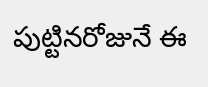పుట్టినరోజునే ఈ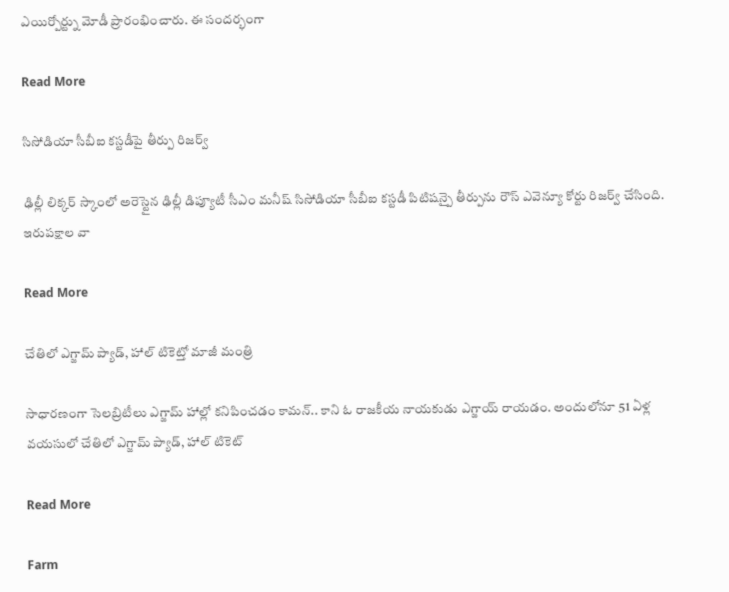ఎయిర్పోర్ట్ను మోడీ ప్రారంభించారు. ఈ సందర్భంగా

Read More

సిసోడియా సీబీఐ కస్టడీపై తీర్పు రిజర్వ్

ఢిల్లీ లిక్కర్ స్కాంలో అరెస్టైన ఢిల్లీ డిప్యూటీ సీఎం మనీష్ సిసోడియా సీబీఐ కస్టడీ పిటిషన్పై తీర్పును రౌస్ ఎవెన్యూ కోర్టు రిజర్వ్ చేసింది. ఇరుపక్షాల వా

Read More

చేతిలో ఎగ్జామ్ ప్యాడ్, హాల్ టికెట్తో మాజీ మంత్రి

సాధారణంగా సెలబ్రిటీలు ఎగ్జామ్ హాల్లో కనిపించడం కామన్.. కాని ఓ రాజకీయ నాయకుడు ఎగ్జాయ్ రాయడం. అందులోనూ 51 ఏళ్ల వయసులో చేతిలో ఎగ్జామ్ ప్యాడ్, హాల్ టికెట్

Read More

Farm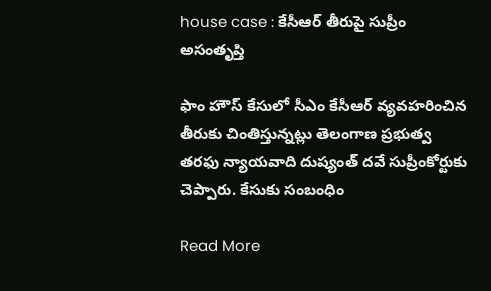house case : కేసీఆర్ తీరుపై సుప్రీం అసంతృప్తి

ఫాం హౌస్ కేసులో సీఎం కేసీఆర్ వ్యవహరించిన తీరుకు చింతిస్తున్నట్లు తెలంగాణ ప్రభుత్వ తరఫు న్యాయవాది దుష్యంత్ దవే సుప్రీంకోర్టుకు చెప్పారు. కేసుకు సంబంధిం

Read More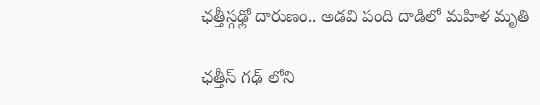ఛత్తీస్గఢ్లో దారుణం.. అడవి పంది దాడిలో మహిళ మృతి

ఛత్తీస్ గఢ్ లోని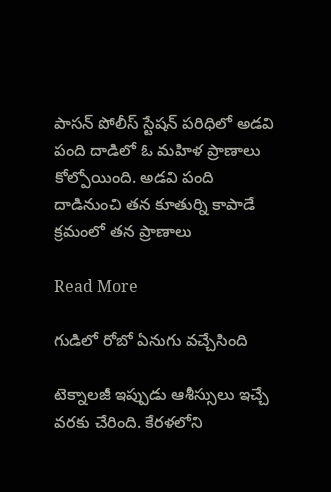పాసన్ పోలీస్ స్టేషన్ పరిధిలో అడవి పంది దాడిలో ఓ మహిళ ప్రాణాలు కోల్పోయింది. అడవి పంది దాడినుంచి తన కూతుర్ని కాపాడే క్రమంలో తన ప్రాణాలు

Read More

గుడిలో రోబో ఏనుగు వచ్చేసింది

టెక్నాలజీ ఇప్పుడు ఆశీస్సులు ఇచ్చే వరకు చేరింది. కేరళలోని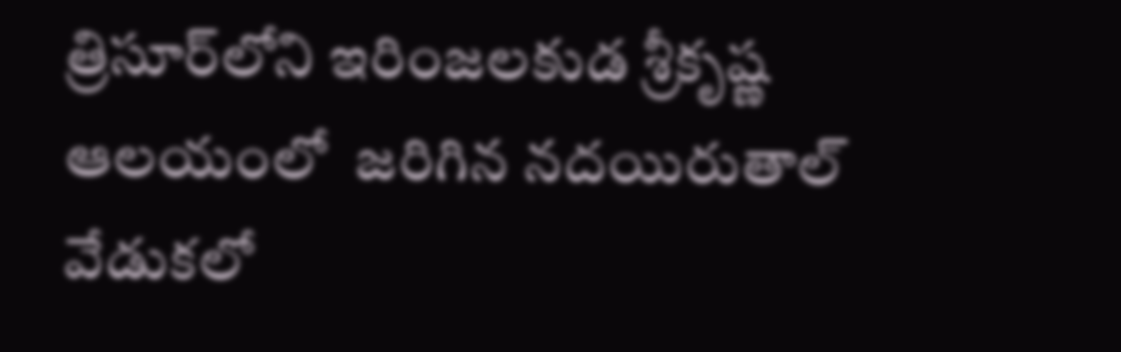త్రిసూర్‌లోని ఇరింజలకుడ శ్రీకృష్ణ ఆలయంలో  జరిగిన నదయిరుతాల్‌ వేడుకలో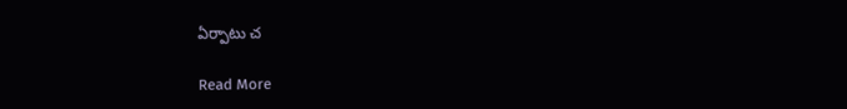ఏర్పాటు చ

Read More